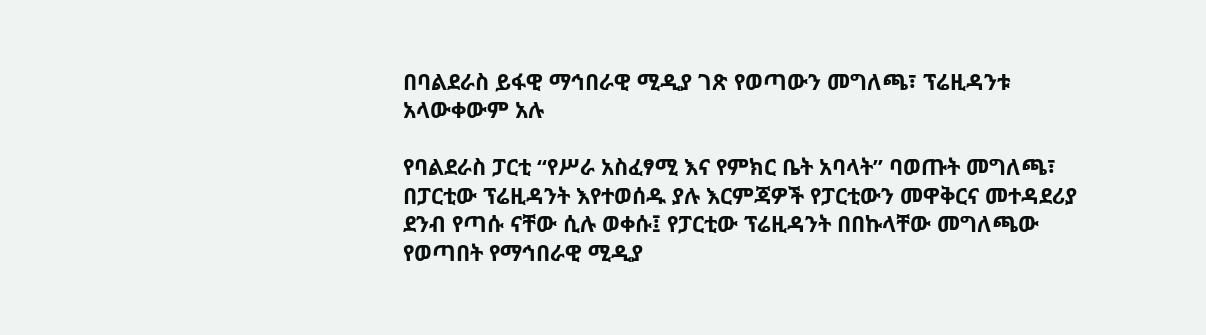በባልደራስ ይፋዊ ማኅበራዊ ሚዲያ ገጽ የወጣውን መግለጫ፣ ፕሬዚዳንቱ አላውቀውም አሉ

የባልደራስ ፓርቲ “የሥራ አስፈፃሚ እና የምክር ቤት አባላት” ባወጡት መግለጫ፣ በፓርቲው ፕሬዚዳንት እየተወሰዱ ያሉ እርምጃዎች የፓርቲውን መዋቅርና መተዳደሪያ ደንብ የጣሱ ናቸው ሲሉ ወቀሱ፤ የፓርቲው ፕሬዚዳንት በበኩላቸው መግለጫው የወጣበት የማኅበራዊ ሚዲያ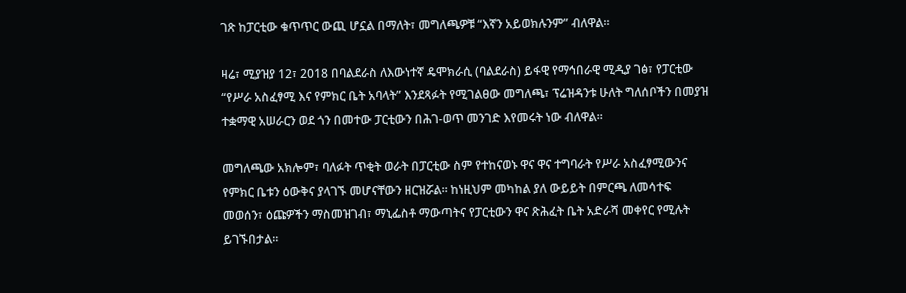ገጽ ከፓርቲው ቁጥጥር ውጪ ሆኗል በማለት፣ መግለጫዎቹ “እኛን አይወክሉንም” ብለዋል።

ዛሬ፣ ሚያዝያ 12፣ 2018 በባልደራስ ለእውነተኛ ዴሞክራሲ (ባልደራስ) ይፋዊ የማኅበራዊ ሚዲያ ገፅ፣ የፓርቲው “የሥራ አስፈፃሚ እና የምክር ቤት አባላት” እንደጻፉት የሚገልፀው መግለጫ፣ ፕሬዝዳንቱ ሁለት ግለሰቦችን በመያዝ ተቋማዊ አሠራርን ወደ ጎን በመተው ፓርቲውን በሕገ-ወጥ መንገድ እየመሩት ነው ብለዋል።

መግለጫው አክሎም፣ ባለፉት ጥቂት ወራት በፓርቲው ስም የተከናወኑ ዋና ዋና ተግባራት የሥራ አስፈፃሚውንና የምክር ቤቱን ዕውቅና ያላገኙ መሆናቸውን ዘርዝሯል። ከነዚህም መካከል ያለ ውይይት በምርጫ ለመሳተፍ መወሰን፣ ዕጩዎችን ማስመዝገብ፣ ማኒፌስቶ ማውጣትና የፓርቲውን ዋና ጽሕፈት ቤት አድራሻ መቀየር የሚሉት ይገኙበታል።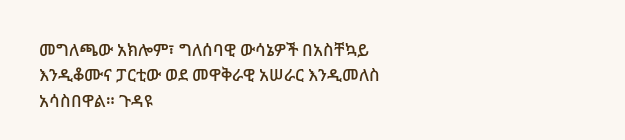መግለጫው አክሎም፣ ግለሰባዊ ውሳኔዎች በአስቸኳይ እንዲቆሙና ፓርቲው ወደ መዋቅራዊ አሠራር እንዲመለስ አሳስበዋል። ጉዳዩ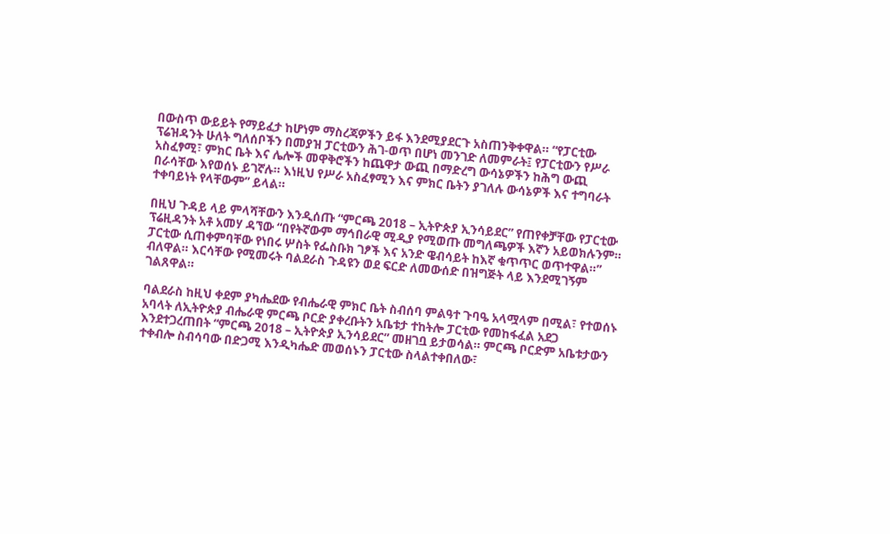በውስጥ ውይይት የማይፈታ ከሆነም ማስረጃዎችን ይፋ እንደሚያደርጉ አስጠንቅቀዋል። “የፓርቲው ፕሬዝዳንት ሁለት ግለሰቦችን በመያዝ ፓርቲውን ሕገ-ወጥ በሆነ መንገድ ለመምራት፤ የፓርቲውን የሥራ አስፈፃሚ፣ ምክር ቤት እና ሌሎች መዋቅሮችን ከጨዋታ ውጪ በማድረግ ውሳኔዎችን ከሕግ ውጪ በራሳቸው እየወሰኑ ይገኛሉ። እነዚህ የሥራ አስፈፃሚን እና ምክር ቤትን ያገለሉ ውሳኔዎች እና ተግባራት ተቀባይነት የላቸውም” ይላል።

በዚህ ጉዳይ ላይ ምላሻቸውን እንዲሰጡ “ምርጫ 2018 – ኢትዮጵያ ኢንሳይደር” የጠየቀቻቸው የፓርቲው ፕሬዚዳንት አቶ አመሃ ዳኘው “በየትኛውም ማኅበራዊ ሚዲያ የሚወጡ መግለጫዎች እኛን አይወክሉንም። ፓርቲው ሲጠቀምባቸው የነበሩ ሦስት የፌስቡክ ገፆች እና አንድ ዌብሳይት ከእኛ ቁጥጥር ወጥተዋል።” ብለዋል። እርሳቸው የሚመሩት ባልደራስ ጉዳዩን ወደ ፍርድ ለመውሰድ በዝግጅት ላይ እንደሚገኝም ገልጸዋል።

ባልደራስ ከዚህ ቀደም ያካሔደው የብሔራዊ ምክር ቤት ስብሰባ ምልዓተ ጉባዔ አላሟላም በሚል፣ የተወሰኑ አባላት ለኢትዮጵያ ብሔራዊ ምርጫ ቦርድ ያቀረቡትን አቤቱታ ተከትሎ ፓርቲው የመከፋፈል አደጋ እንደተጋረጠበት “ምርጫ 2018 – ኢትዮጵያ ኢንሳይደር” መዘገቧ ይታወሳል። ምርጫ ቦርድም አቤቱታውን ተቀብሎ ስብሳባው በድጋሚ እንዲካሔድ መወሰኑን ፓርቲው ስላልተቀበለው፣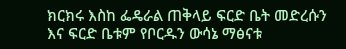ክርክሩ እስከ ፌዴራል ጠቅላይ ፍርድ ቤት መድረሱን እና ፍርድ ቤቱም የቦርዱን ውሳኔ ማፅናቱ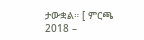ታውቋል። [ ምርጫ 2018 –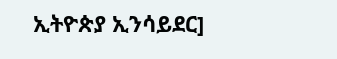ኢትዮጵያ ኢንሳይደር]